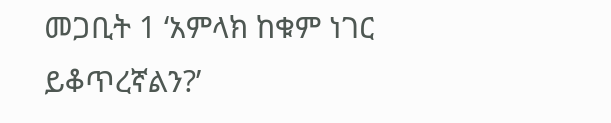መጋቢት 1 ‘አምላክ ከቁም ነገር ይቆጥረኛልን?’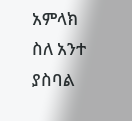አምላክ ስለ አንተ ያስባል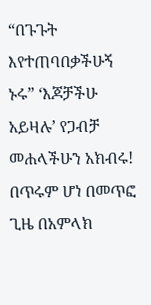“በጉጉት እየተጠባበቃችሁኝ ኑሩ” ‘እጆቻችሁ አይዛሉ’ የጋብቻ መሐላችሁን አክብሩ! በጥሩም ሆነ በመጥፎ ጊዜ በአምላክ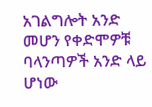አገልግሎት አንድ መሆን የቀድሞዎቹ ባላንጣዎች አንድ ላይ ሆነው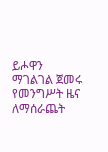ይሖዋን ማገልገል ጀመሩ የመንግሥት ዜና ለማሰራጨት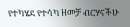የተካሄደ የተሳካ ዘመቻ ብርሃናችሁ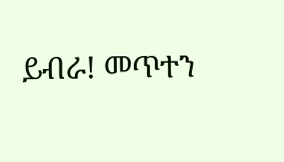ይብራ! መጥተን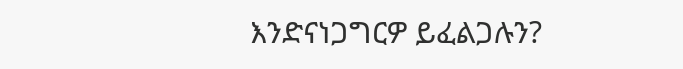እንድናነጋግርዎ ይፈልጋሉን?